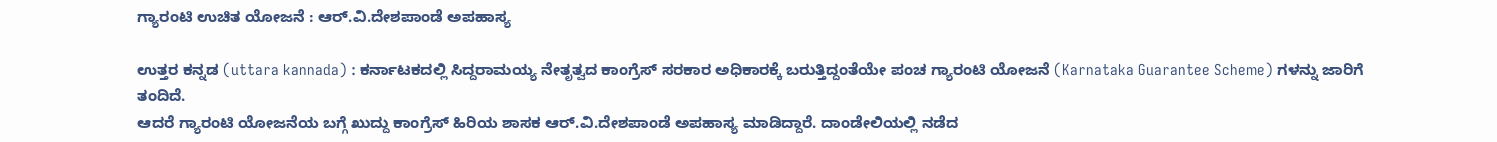ಗ್ಯಾರಂಟಿ ಉಚಿತ ಯೋಜನೆ : ಆರ್.ವಿ.ದೇಶಪಾಂಡೆ ಅಪಹಾಸ್ಯ

ಉತ್ತರ ಕನ್ನಡ (uttara kannada) : ಕರ್ನಾಟಕದಲ್ಲಿ ಸಿದ್ದರಾಮಯ್ಯ ನೇತೃತ್ವದ ಕಾಂಗ್ರೆಸ್ ಸರಕಾರ ಅಧಿಕಾರಕ್ಕೆ ಬರುತ್ತಿದ್ದಂತೆಯೇ ಪಂಚ ಗ್ಯಾರಂಟಿ ಯೋಜನೆ (Karnataka Guarantee Scheme) ಗಳನ್ನು ಜಾರಿಗೆ ತಂದಿದೆ.
ಆದರೆ ಗ್ಯಾರಂಟಿ ಯೋಜನೆಯ ಬಗ್ಗೆ ಖುದ್ದು ಕಾಂಗ್ರೆಸ್ ಹಿರಿಯ ಶಾಸಕ ಆರ್.ವಿ.ದೇಶಪಾಂಡೆ ಅಪಹಾಸ್ಯ ಮಾಡಿದ್ದಾರೆ. ದಾಂಡೇಲಿಯಲ್ಲಿ ನಡೆದ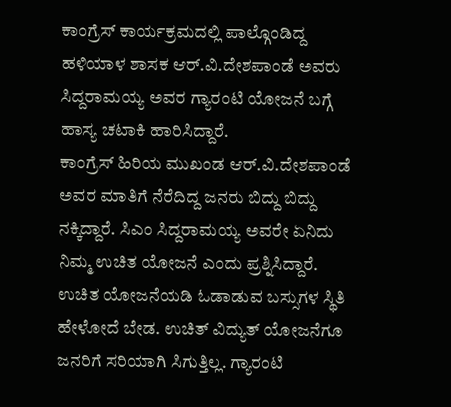ಕಾಂಗ್ರೆಸ್ ಕಾರ್ಯಕ್ರಮದಲ್ಲಿ ಪಾಲ್ಗೊಂಡಿದ್ದ ಹಳಿಯಾಳ ಶಾಸಕ ಆರ್.ವಿ.ದೇಶಪಾಂಡೆ ಅವರು ಸಿದ್ದರಾಮಯ್ಯ ಅವರ ಗ್ಯಾರಂಟಿ ಯೋಜನೆ ಬಗ್ಗೆ ಹಾಸ್ಯ ಚಟಾಕಿ ಹಾರಿಸಿದ್ದಾರೆ.
ಕಾಂಗ್ರೆಸ್ ಹಿರಿಯ ಮುಖಂಡ ಆರ್.ವಿ.ದೇಶಪಾಂಡೆ ಅವರ ಮಾತಿಗೆ ನೆರೆದಿದ್ದ ಜನರು ಬಿದ್ದು ಬಿದ್ದು ನಕ್ಕಿದ್ದಾರೆ. ಸಿಎಂ ಸಿದ್ದರಾಮಯ್ಯ ಅವರೇ ಏನಿದು ನಿಮ್ಮ ಉಚಿತ ಯೋಜನೆ ಎಂದು ಪ್ರಶ್ನಿಸಿದ್ದಾರೆ.
ಉಚಿತ ಯೋಜನೆಯಡಿ ಓಡಾಡುವ ಬಸ್ಸುಗಳ ಸ್ಥಿತಿ ಹೇಳೋದೆ ಬೇಡ. ಉಚಿತ್ ವಿದ್ಯುತ್ ಯೋಜನೆಗೂ ಜನರಿಗೆ ಸರಿಯಾಗಿ ಸಿಗುತ್ತಿಲ್ಲ. ಗ್ಯಾರಂಟಿ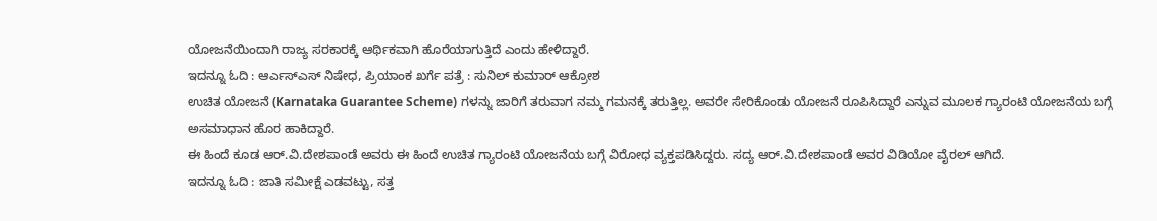ಯೋಜನೆಯಿಂದಾಗಿ ರಾಜ್ಯ ಸರಕಾರಕ್ಕೆ ಆರ್ಥಿಕವಾಗಿ ಹೊರೆಯಾಗುತ್ತಿದೆ ಎಂದು ಹೇಳಿದ್ದಾರೆ.
ಇದನ್ನೂ ಓದಿ : ಆರ್ಎಸ್ಎಸ್ ನಿಷೇಧ, ಪ್ರಿಯಾಂಕ ಖರ್ಗೆ ಪತ್ರೆ : ಸುನಿಲ್ ಕುಮಾರ್ ಆಕ್ರೋಶ
ಉಚಿತ ಯೋಜನೆ (Karnataka Guarantee Scheme) ಗಳನ್ನು ಜಾರಿಗೆ ತರುವಾಗ ನಮ್ಮ ಗಮನಕ್ಕೆ ತರುತ್ತಿಲ್ಲ. ಅವರೇ ಸೇರಿಕೊಂಡು ಯೋಜನೆ ರೂಪಿಸಿದ್ದಾರೆ ಎನ್ನುವ ಮೂಲಕ ಗ್ಯಾರಂಟಿ ಯೋಜನೆಯ ಬಗ್ಗೆ ಅಸಮಾಧಾನ ಹೊರ ಹಾಕಿದ್ದಾರೆ.
ಈ ಹಿಂದೆ ಕೂಡ ಆರ್.ವಿ.ದೇಶಪಾಂಡೆ ಅವರು ಈ ಹಿಂದೆ ಉಚಿತ ಗ್ಯಾರಂಟಿ ಯೋಜನೆಯ ಬಗ್ಗೆ ವಿರೋಧ ವ್ಯಕ್ತಪಡಿಸಿದ್ದರು. ಸದ್ಯ ಆರ್.ವಿ.ದೇಶಪಾಂಡೆ ಅವರ ವಿಡಿಯೋ ವೈರಲ್ ಆಗಿದೆ.
ಇದನ್ನೂ ಓದಿ : ಜಾತಿ ಸಮೀಕ್ಷೆ ಎಡವಟ್ಟು, ಸತ್ತ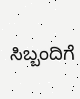ಸಿಬ್ಬಂದಿಗೆ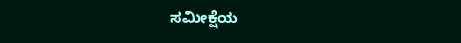ಸಮೀಕ್ಷೆಯ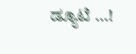ಡ್ಯೂಟಿ …!